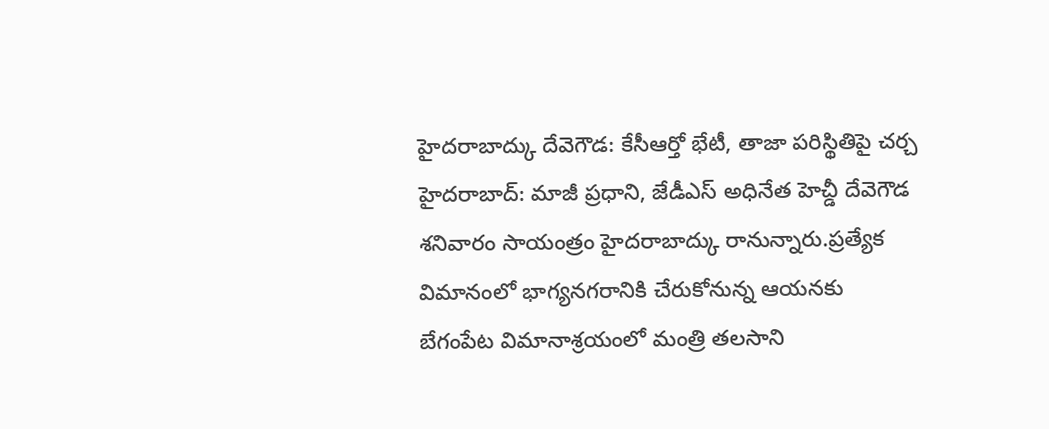హైదరాబాద్కు దేవెగౌడ: కేసీఆర్తో భేటీ, తాజా పరిస్థితిపై చర్చ
హైదరాబాద్: మాజీ ప్రధాని, జేడీఎస్ అధినేత హెచ్డీ దేవెగౌడ శనివారం సాయంత్రం హైదరాబాద్కు రానున్నారు.ప్రత్యేక విమానంలో భాగ్యనగరానికి చేరుకోనున్న ఆయనకు బేగంపేట విమానాశ్రయంలో మంత్రి తలసాని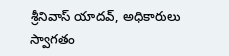శ్రీనివాస్ యాదవ్, అధికారులు స్వాగతం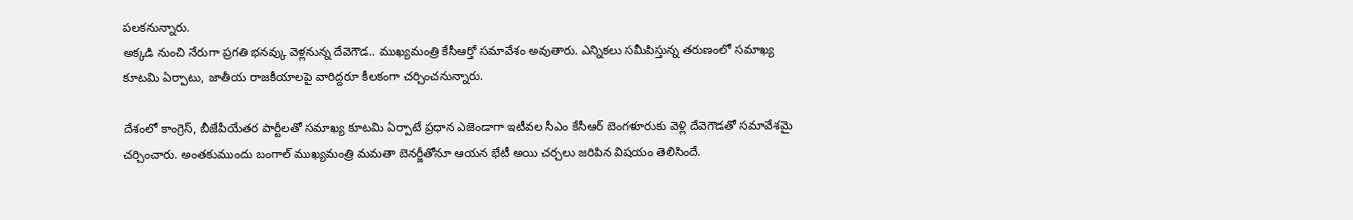పలకనున్నారు.
అక్కడి నుంచి నేరుగా ప్రగతి భనవ్కు వెళ్లనున్న దేవెగౌడ.. ముఖ్యమంత్రి కేసీఆర్తో సమావేశం అవుతారు. ఎన్నికలు సమీపిస్తున్న తరుణంలో సమాఖ్య కూటమి ఏర్పాటు, జాతీయ రాజకీయాలపై వారిద్దరూ కీలకంగా చర్చించనున్నారు.

దేశంలో కాంగ్రెస్, బీజేపీయేతర పార్టీలతో సమాఖ్య కూటమి ఏర్పాటే ప్రధాన ఎజెండాగా ఇటీవల సీఎం కేసీఆర్ బెంగళూరుకు వెళ్లి దేవెగౌడతో సమావేశమై చర్చించారు. అంతకుముందు బంగాల్ ముఖ్యమంత్రి మమతా బెనర్జీతోనూ ఆయన భేటీ అయి చర్చలు జరిపిన విషయం తెలిసిందే.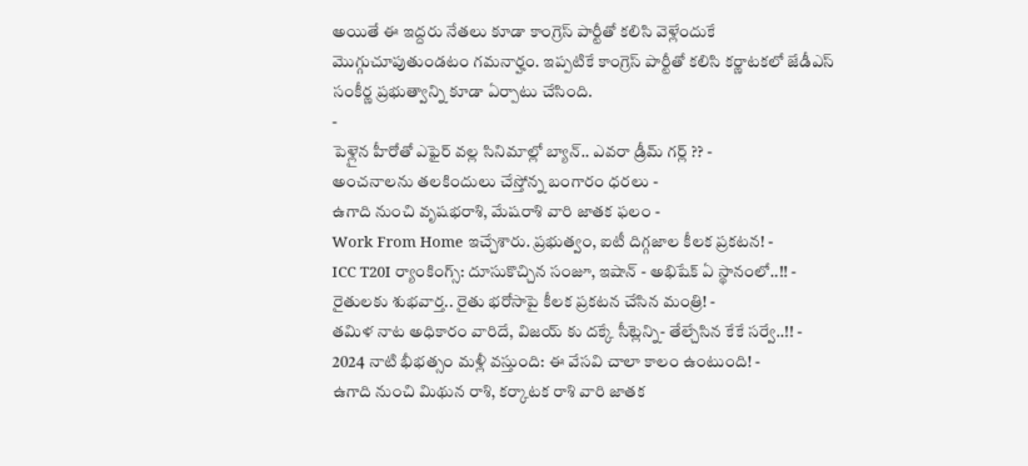అయితే ఈ ఇద్దరు నేతలు కూడా కాంగ్రెస్ పార్టీతో కలిసి వెళ్లేందుకే మొగ్గుచూపుతుండటం గమనార్హం. ఇప్పటికే కాంగ్రెస్ పార్టీతో కలిసి కర్ణాటకలో జేడీఎస్ సంకీర్ణ ప్రభుత్వాన్ని కూడా ఏర్పాటు చేసింది.
-
పెళ్లైన హీరోతో ఎఫైర్ వల్ల సినిమాల్లో బ్యాన్.. ఎవరా డ్రీమ్ గర్ల్ ?? -
అంచనాలను తలకిందులు చేస్తోన్న బంగారం ధరలు -
ఉగాది నుంచి వృషభరాశి, మేషరాశి వారి జాతక ఫలం -
Work From Home ఇచ్చేశారు. ప్రభుత్వం, ఐటీ దిగ్గజాల కీలక ప్రకటన! -
ICC T20I ర్యాంకింగ్స్: దూసుకొచ్చిన సంజూ, ఇషాన్ - అభిషేక్ ఏ స్థానంలో..!! -
రైతులకు శుభవార్త.. రైతు భరోసాపై కీలక ప్రకటన చేసిన మంత్రి! -
తమిళ నాట అధికారం వారిదే, విజయ్ కు దక్కే సీట్లెన్ని- తేల్చేసిన కేకే సర్వే..!! -
2024 నాటి భీభత్సం మళ్లీ వస్తుంది: ఈ వేసవి చాలా కాలం ఉంటుంది! -
ఉగాది నుంచి మిథున రాశి, కర్కాటక రాశి వారి జాతక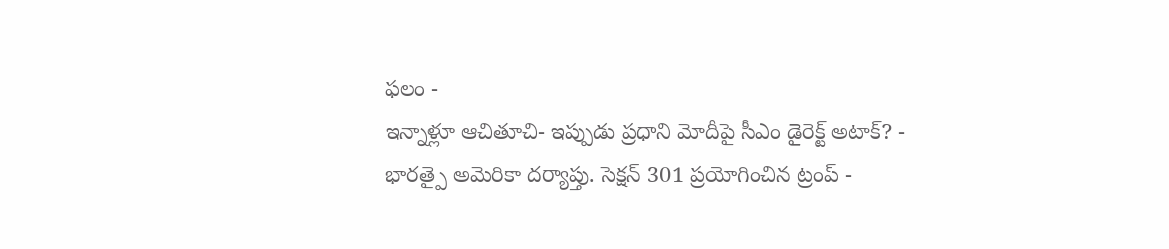ఫలం -
ఇన్నాళ్లూ ఆచితూచి- ఇప్పుడు ప్రధాని మోదీపై సీఎం డైరెక్ట్ అటాక్? -
భారత్పై అమెరికా దర్యాప్తు. సెక్షన్ 301 ప్రయోగించిన ట్రంప్ -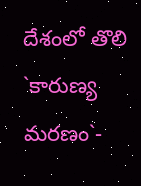దేశంలో తొలి `కారుణ్య మరణం`-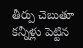తీర్పు చెబుతూ కన్నీళ్లు పెట్టిన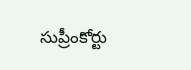సుప్రీంకోర్టు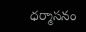ధర్మాసనం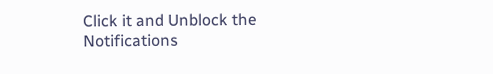Click it and Unblock the Notifications